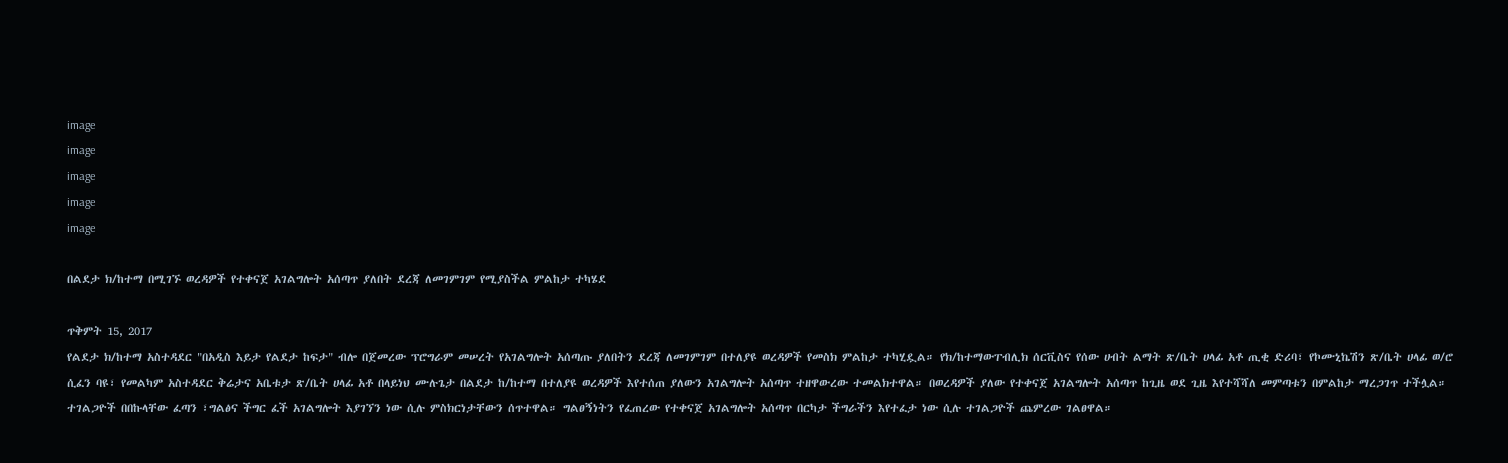image
image
image
image
image

በልደታ ክ/ከተማ በሚገኙ ወረዳዎች የተቀናጀ አገልግሎት አሰጣጥ ያለበት ደረጃ ለመገምገም የሚያስችል ምልከታ ተካሄደ

ጥቅምት 15, 2017
የልደታ ክ/ከተማ አስተዳደር "በአዲስ እይታ የልደታ ከፍታ" ብሎ በጀመረው ፕሮግራም መሠረት የአገልግሎት አሰጣጡ ያለበትን ደረጃ ለመገምገም በተለያዩ ወረዳዎች የመስክ ምልከታ ተካሂዷል። የክ/ከተማውፐብሊክ ሰርቪስና የሰው ሀብት ልማት ጽ/ቤት ሀላፊ አቶ ጢቂ ድሪባ፣ የኮሙኒኬሽን ጽ/ቤት ሀላፊ ወ/ሮ ሲፈን ባዩ፣ የመልካም አስተዳደር ቅሬታና አቤቱታ ጽ/ቤት ሀላፊ አቶ በላይነህ ሙሉጌታ በልደታ ከ/ከተማ በተለያዩ ወረዳዎች እየተሰጠ ያለውን አገልግሎት አሰጣጥ ተዘዋውረው ተመልክተዋል። በወረዳዎች ያለው የተቀናጀ አገልግሎት አሰጣጥ ከጊዜ ወደ ጊዜ እየተሻሻለ መምጣቱን በምልከታ ማረጋገጥ ተችሏል። ተገልጋዮች በበኩላቸው ፈጣን ፣ግልፅና ችግር ፈች አገልግሎት እያገኘን ነው ሲሉ ምስክርነታቸውን ሰጥተዋል። ግልፀኝነትን የፈጠረው የተቀናጀ አገልግሎት አሰጣጥ በርካታ ችግራችን እየተፈታ ነው ሲሉ ተገልጋዮች ጨምረው ገልፀዋል።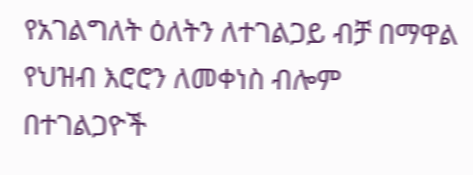የአገልግለት ዕለትን ለተገልጋይ ብቻ በማዋል የህዝብ እሮሮን ለመቀነስ ብሎም በተገልጋዮች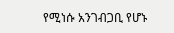የሚነሱ አንገብጋቢ የሆኑ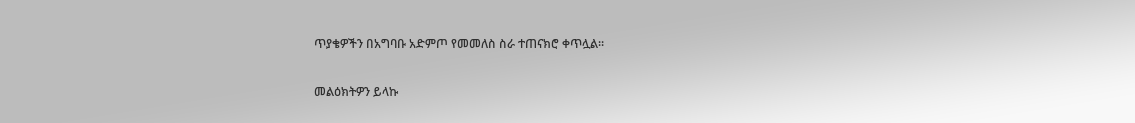ጥያቄዎችን በአግባቡ አድምጦ የመመለስ ስራ ተጠናክሮ ቀጥሏል።

መልዕክትዎን ይላኩ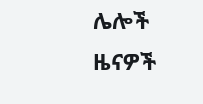ሌሎች ዜናዎች